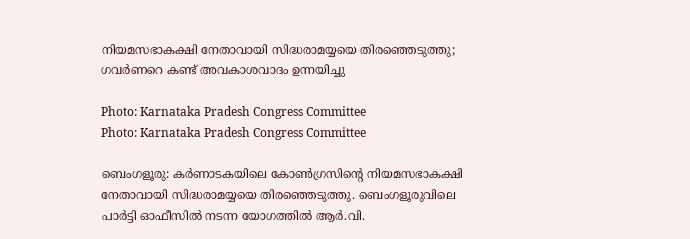നിയമസഭാകക്ഷി നേതാവായി സിദ്ധരാമയ്യയെ തിരഞ്ഞെടുത്തു; ഗവര്‍ണറെ കണ്ട് അവകാശവാദം ഉന്നയിച്ചു

Photo: Karnataka Pradesh Congress Committee
Photo: Karnataka Pradesh Congress Committee

ബെംഗളൂരു: കര്‍ണാടകയിലെ കോണ്‍ഗ്രസിന്റെ നിയമസഭാകക്ഷി നേതാവായി സിദ്ധരാമയ്യയെ തിരഞ്ഞെടുത്തു. ബെംഗളൂരുവിലെ പാര്‍ട്ടി ഓഫീസില്‍ നടന്ന യോഗത്തില്‍ ആര്‍.വി.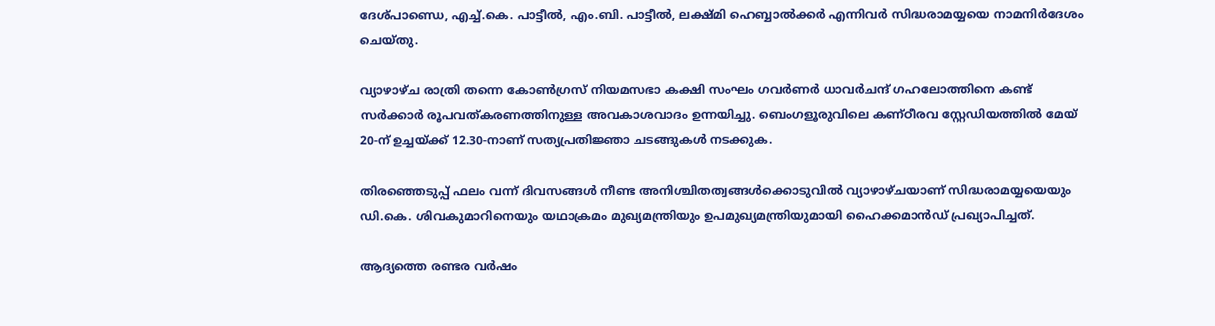ദേശ്പാണ്ഡെ, എച്ച്.കെ. പാട്ടീല്‍, എം.ബി. പാട്ടീല്‍, ലക്ഷ്മി ഹെബ്ബാല്‍ക്കര്‍ എന്നിവര്‍ സിദ്ധരാമയ്യയെ നാമനിര്‍ദേശം ചെയ്തു.

വ്യാഴാഴ്ച രാത്രി തന്നെ കോണ്‍ഗ്രസ് നിയമസഭാ കക്ഷി സംഘം ഗവര്‍ണര്‍ ധാവര്‍ചന്ദ് ഗഹലോത്തിനെ കണ്ട് സര്‍ക്കാര്‍ രൂപവത്കരണത്തിനുള്ള അവകാശവാദം ഉന്നയിച്ചു. ബെംഗളൂരുവിലെ കണ്ഠീരവ സ്റ്റേഡിയത്തില്‍ മേയ് 20-ന് ഉച്ചയ്ക്ക് 12.30-നാണ് സത്യപ്രതിജ്ഞാ ചടങ്ങുകള്‍ നടക്കുക.

തിരഞ്ഞെടുപ്പ് ഫലം വന്ന് ദിവസങ്ങള്‍ നീണ്ട അനിശ്ചിതത്വങ്ങള്‍ക്കൊടുവില്‍ വ്യാഴാഴ്ചയാണ് സിദ്ധരാമയ്യയെയും ഡി.കെ. ശിവകുമാറിനെയും യഥാക്രമം മുഖ്യമന്ത്രിയും ഉപമുഖ്യമന്ത്രിയുമായി ഹൈക്കമാന്‍ഡ് പ്രഖ്യാപിച്ചത്.

ആദ്യത്തെ രണ്ടര വര്‍ഷം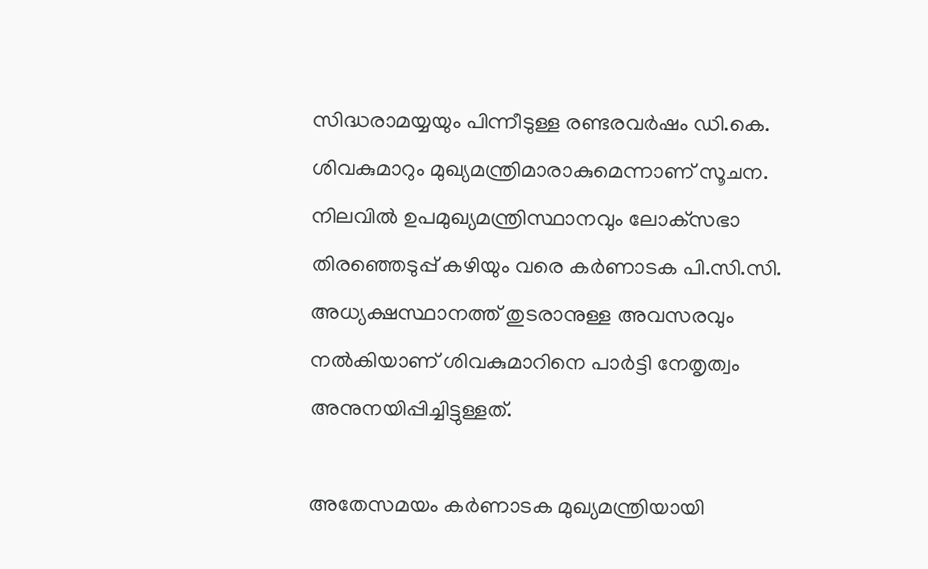സിദ്ധരാമയ്യയും പിന്നീടുള്ള രണ്ടരവര്‍ഷം ഡി.കെ. ശിവകുമാറും മുഖ്യമന്ത്രിമാരാകുമെന്നാണ് സൂചന. നിലവില്‍ ഉപമുഖ്യമന്ത്രിസ്ഥാനവും ലോക്‌സഭാ തിരഞ്ഞെടുപ്പ് കഴിയും വരെ കര്‍ണാടക പി.സി.സി. അധ്യക്ഷസ്ഥാനത്ത് തുടരാനുള്ള അവസരവും നല്‍കിയാണ് ശിവകുമാറിനെ പാര്‍ട്ടി നേതൃത്വം അനുനയിപ്പിച്ചിട്ടുള്ളത്.

അതേസമയം കര്‍ണാടക മുഖ്യമന്ത്രിയായി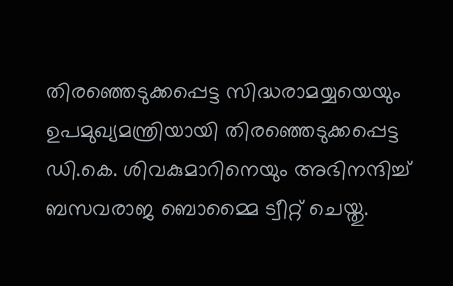തിരഞ്ഞെടുക്കപ്പെട്ട സിദ്ധരാമയ്യയെയും ഉപമുഖ്യമന്ത്രിയായി തിരഞ്ഞെടുക്കപ്പെട്ട ഡി.കെ. ശിവകുമാറിനെയും അഭിനന്ദിച്ച് ബസവരാജ ബൊമ്മൈ ട്വീറ്റ് ചെയ്തു.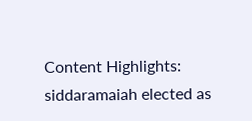Content Highlights: siddaramaiah elected as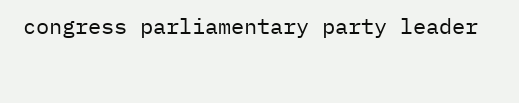congress parliamentary party leader